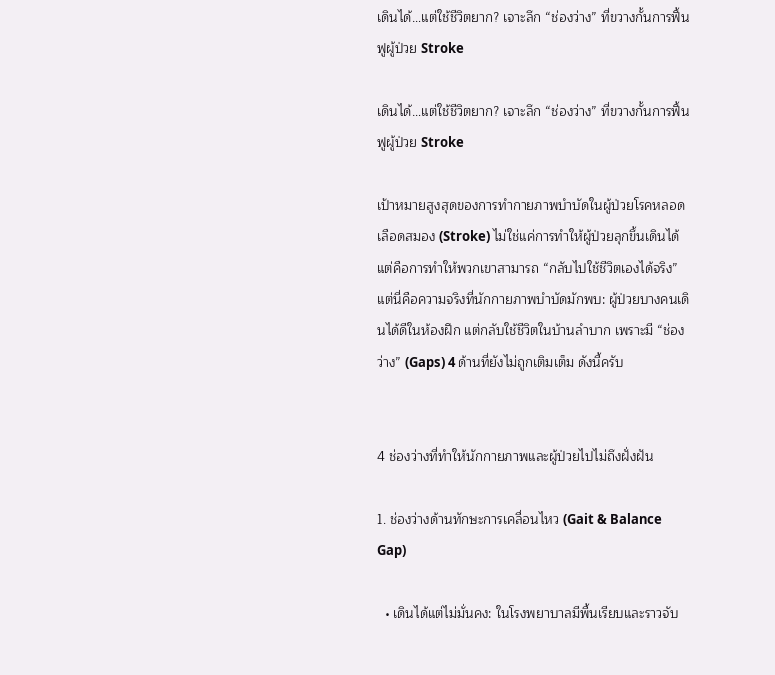เดินได้…แต่ใช้ชีวิตยาก? เจาะลึก “ช่องว่าง” ที่ขวางกั้นการฟื้นฟูผู้ป่วย Stroke

เดินได้…แต่ใช้ชีวิตยาก? เจาะลึก “ช่องว่าง” ที่ขวางกั้นการฟื้นฟูผู้ป่วย Stroke

เป้าหมายสูงสุดของการทำกายภาพบำบัดในผู้ป่วยโรคหลอดเลือดสมอง (Stroke) ไม่ใช่แค่การทำให้ผู้ป่วยลุกขึ้นเดินได้ แต่คือการทำให้พวกเขาสามารถ “กลับไปใช้ชีวิตเองได้จริง” แต่นี่คือความจริงที่นักกายภาพบำบัดมักพบ: ผู้ป่วยบางคนเดินได้ดีในห้องฝึก แต่กลับใช้ชีวิตในบ้านลำบาก เพราะมี “ช่องว่าง” (Gaps) 4 ด้านที่ยังไม่ถูกเติมเต็ม ดังนี้ครับ


4 ช่องว่างที่ทำให้นักกายภาพและผู้ป่วยไปไม่ถึงฝั่งฝัน

1. ช่องว่างด้านทักษะการเคลื่อนไหว (Gait & Balance Gap)

  • เดินได้แต่ไม่มั่นคง: ในโรงพยาบาลมีพื้นเรียบและราวจับ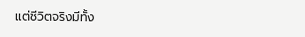แต่ชีวิตจริงมีทั้ง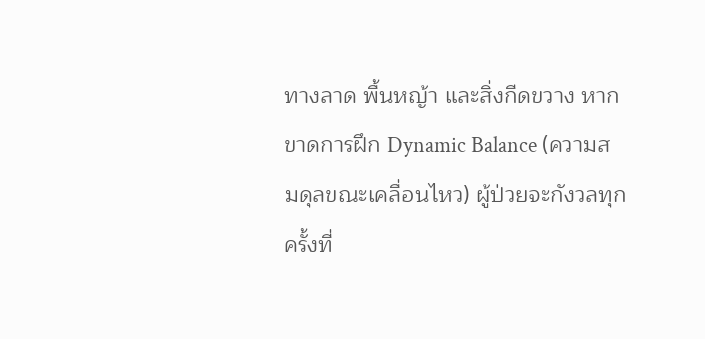ทางลาด พื้นหญ้า และสิ่งกีดขวาง หากขาดการฝึก Dynamic Balance (ความสมดุลขณะเคลื่อนไหว) ผู้ป่วยจะกังวลทุกครั้งที่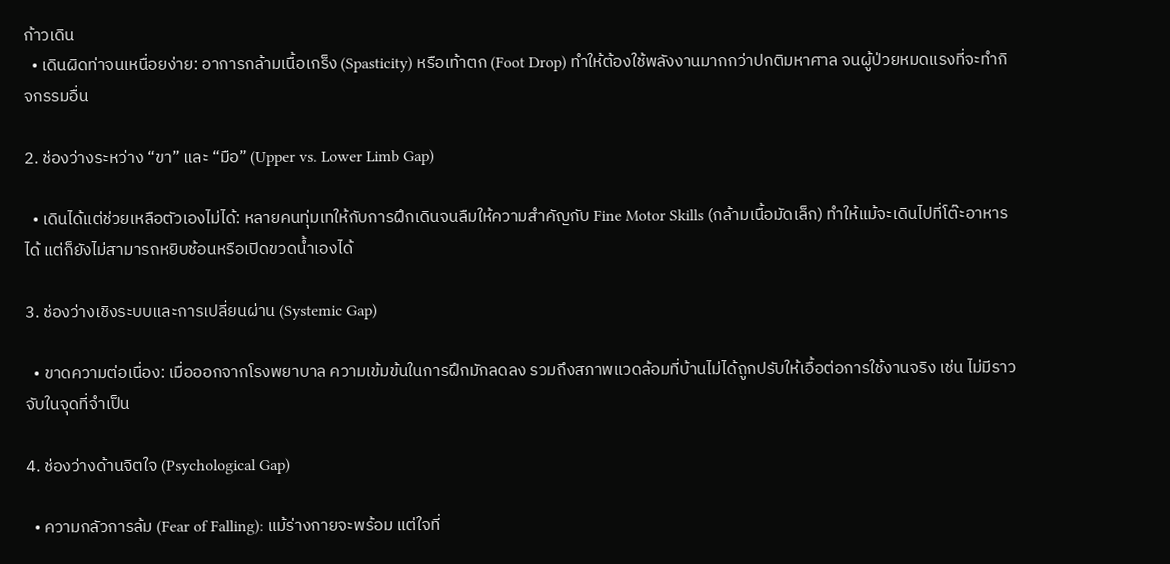ก้าวเดิน
  • เดินผิดท่าจนเหนื่อยง่าย: อาการกล้ามเนื้อเกร็ง (Spasticity) หรือเท้าตก (Foot Drop) ทำให้ต้องใช้พลังงานมากกว่าปกติมหาศาล จนผู้ป่วยหมดแรงที่จะทำกิจกรรมอื่น

2. ช่องว่างระหว่าง “ขา” และ “มือ” (Upper vs. Lower Limb Gap)

  • เดินได้แต่ช่วยเหลือตัวเองไม่ได้: หลายคนทุ่มเทให้กับการฝึกเดินจนลืมให้ความสำคัญกับ Fine Motor Skills (กล้ามเนื้อมัดเล็ก) ทำให้แม้จะเดินไปที่โต๊ะอาหารได้ แต่ก็ยังไม่สามารถหยิบช้อนหรือเปิดขวดน้ำเองได้

3. ช่องว่างเชิงระบบและการเปลี่ยนผ่าน (Systemic Gap)

  • ขาดความต่อเนื่อง: เมื่อออกจากโรงพยาบาล ความเข้มข้นในการฝึกมักลดลง รวมถึงสภาพแวดล้อมที่บ้านไม่ได้ถูกปรับให้เอื้อต่อการใช้งานจริง เช่น ไม่มีราวจับในจุดที่จำเป็น

4. ช่องว่างด้านจิตใจ (Psychological Gap)

  • ความกลัวการล้ม (Fear of Falling): แม้ร่างกายจะพร้อม แต่ใจที่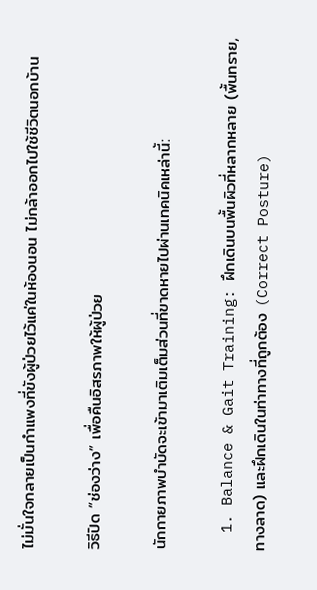ไม่มั่นใจกลายเป็นกำแพงที่ขังผู้ป่วยไว้แค่ในห้องนอน ไม่กล้าออกไปใช้ชีวิตนอกบ้าน

วิธีปิด “ช่องว่าง” เพื่อคืนอิสรภาพให้ผู้ป่วย

นักกายภาพบำบัดจะเข้ามาเติมเต็มส่วนที่ขาดหายไปผ่านเทคนิคเหล่านี้:

  1. Balance & Gait Training: ฝึกเดินบนพื้นผิวที่หลากหลาย (พื้นทราย, ทางลาด) และฝึกเดินในท่าทางที่ถูกต้อง (Correct Posture)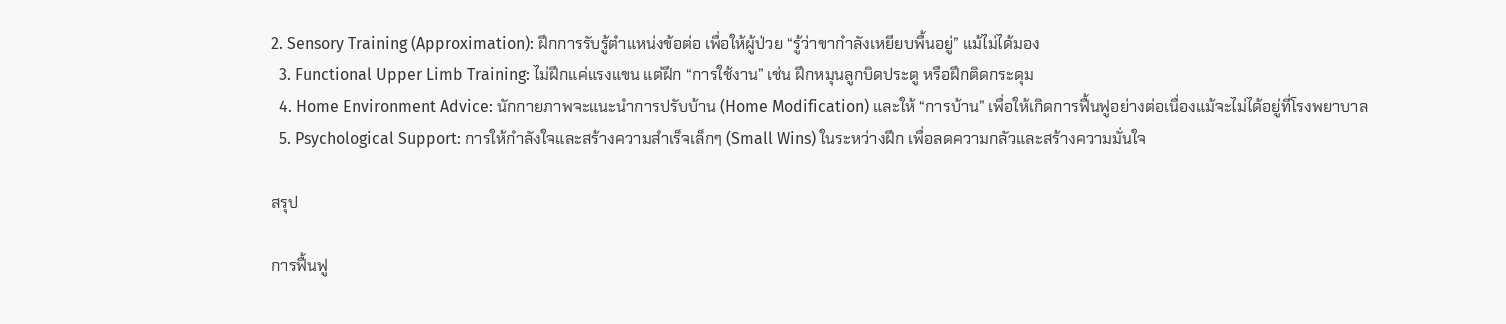2. Sensory Training (Approximation): ฝึกการรับรู้ตำแหน่งข้อต่อ เพื่อให้ผู้ป่วย “รู้ว่าขากำลังเหยียบพื้นอยู่” แม้ไม่ได้มอง
  3. Functional Upper Limb Training: ไม่ฝึกแค่แรงแขน แต่ฝึก “การใช้งาน” เช่น ฝึกหมุนลูกบิดประตู หรือฝึกติดกระดุม
  4. Home Environment Advice: นักกายภาพจะแนะนำการปรับบ้าน (Home Modification) และให้ “การบ้าน” เพื่อให้เกิดการฟื้นฟูอย่างต่อเนื่องแม้จะไม่ได้อยู่ที่โรงพยาบาล
  5. Psychological Support: การให้กำลังใจและสร้างความสำเร็จเล็กๆ (Small Wins) ในระหว่างฝึก เพื่อลดความกลัวและสร้างความมั่นใจ

สรุป

การฟื้นฟู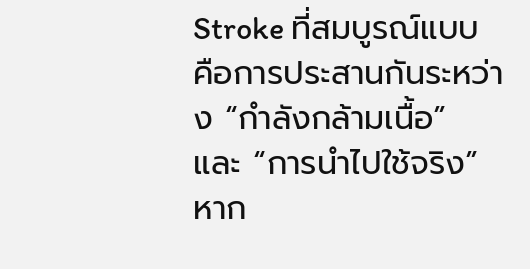Stroke ที่สมบูรณ์แบบคือการประสานกันระหว่าง “กำลังกล้ามเนื้อ” และ “การนำไปใช้จริง” หาก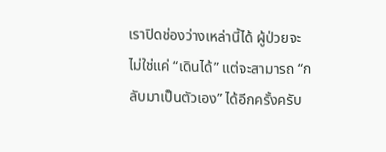เราปิดช่องว่างเหล่านี้ได้ ผู้ป่วยจะไม่ใช่แค่ “เดินได้” แต่จะสามารถ “กลับมาเป็นตัวเอง” ได้อีกครั้งครับ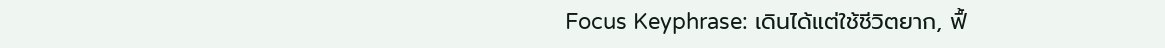Focus Keyphrase: เดินได้แต่ใช้ชีวิตยาก, ฟื้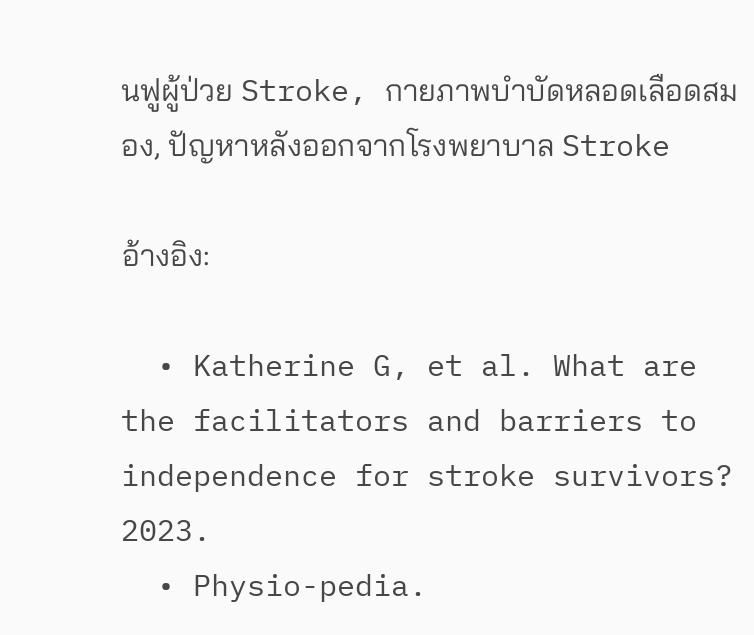นฟูผู้ป่วย Stroke, กายภาพบำบัดหลอดเลือดสมอง, ปัญหาหลังออกจากโรงพยาบาล Stroke

อ้างอิง:

  • Katherine G, et al. What are the facilitators and barriers to independence for stroke survivors? 2023.
  • Physio-pedia.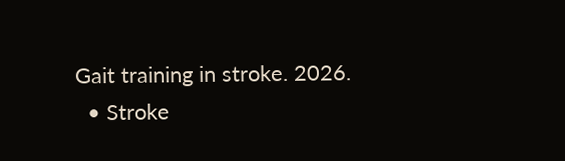Gait training in stroke. 2026.
  • Stroke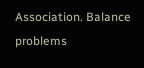Association. Balance problems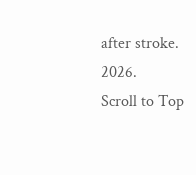after stroke. 2026.
Scroll to Top